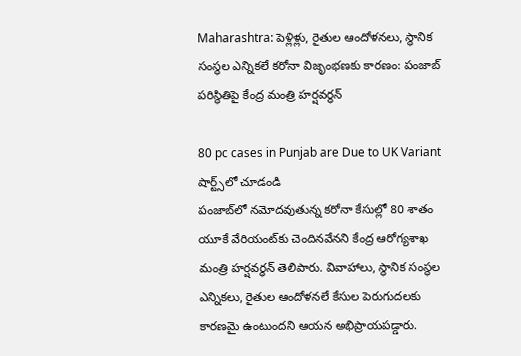Maharashtra: పెళ్లిళ్లు, రైతుల ఆందోళనలు, స్థానిక సంస్థల ఎన్నికలే కరోనా విజృంభణకు కారణం: పంజాబ్‌ పరిస్థితిపై కేంద్ర మంత్రి హర్షవర్ధన్‌

80 pc cases in Punjab are Due to UK Variant
షార్ట్స్‌లో చూడండి
పంజాబ్‌లో నమోదవుతున్న కరోనా కేసుల్లో 80 శాతం యూకే వేరియంట్‌కు చెందినవేనని కేంద్ర ఆరోగ్యశాఖ మంత్రి హర్షవర్ధన్‌ తెలిపారు. వివాహాలు, స్థానిక సంస్థల ఎన్నికలు, రైతుల ఆందోళనలే కేసుల పెరుగుదలకు కారణమై ఉంటుందని ఆయన అభిప్రాయపడ్డారు.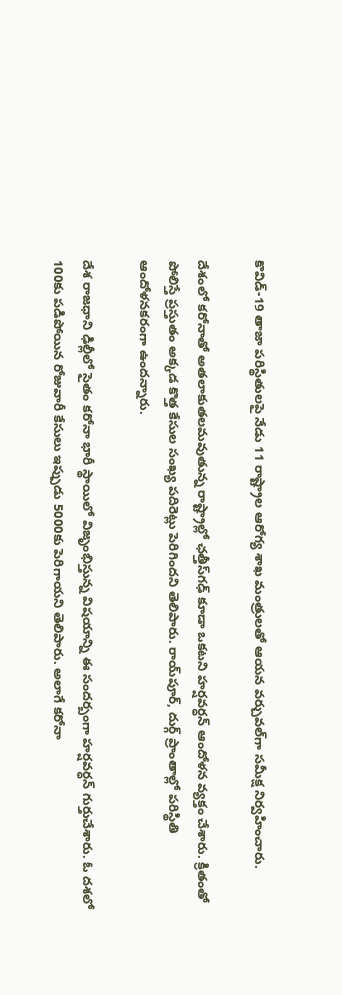కొవిడ్‌-19 తాజా పరిస్థితులపై నేడు 11 రాష్ట్రాల ఆరోగ్య శాఖ మంత్రులతో ఆయన వర్చువల్‌గా సమీక్ష నిర్వహించారు.

దేశంలో కరోనాతో అతలాకుతలమవుతున్న రాష్ట్రాల్లో ఛత్తీస్‌గఢ్‌ కూడా ఒకటని హర్షవర్ధన్‌ ఆందోళన వ్యక్తం చేశారు. క్రితంతో పోలిస్తే ప్రస్తుతం అక్కడ కొత్త కేసుల సంఖ్య పదిరెట్లు పెరిగిందని తెలిపారు. రాయ్‌పూర్‌, దుర్గ్‌ ప్రాంతాల్లో పరిస్థితి ఆందోళనకరంగా ఉందన్నారు.

దేశ రాజధాని ఢిల్లీలో సైతం కరోనా భారీ స్థాయిలో విజృంభిస్తున్న విషయాన్ని ఈ సందర్బంగా హర్షవర్ధన్ గుర్తుచేశారు. ఓ దశలో 100కు పడిపోయిన రోజువారీ కేసులు ఇప్పుడు 5000కు పెరిగాయని తెలిపారు. అలాగే కరోనా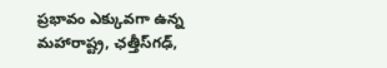ప్రభావం ఎక్కువగా ఉన్న మహారాష్ట్ర, ఛత్తీస్‌గఢ్‌,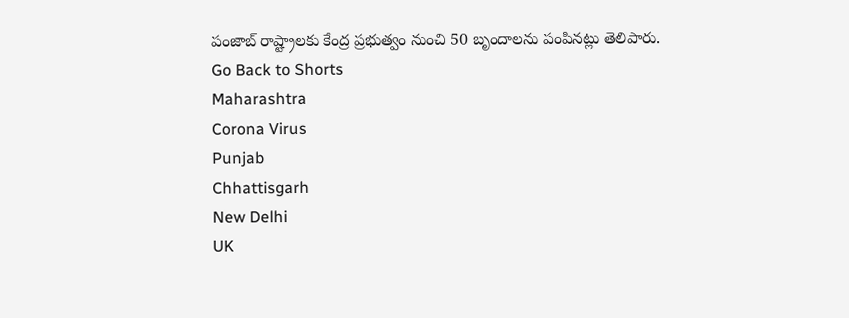పంజాబ్‌ రాష్ట్రాలకు కేంద్ర ప్రభుత్వం నుంచి 50 బృందాలను పంపినట్లు తెలిపారు.
Go Back to Shorts
Maharashtra
Corona Virus
Punjab
Chhattisgarh
New Delhi
UK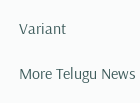Variant

More Telugu News